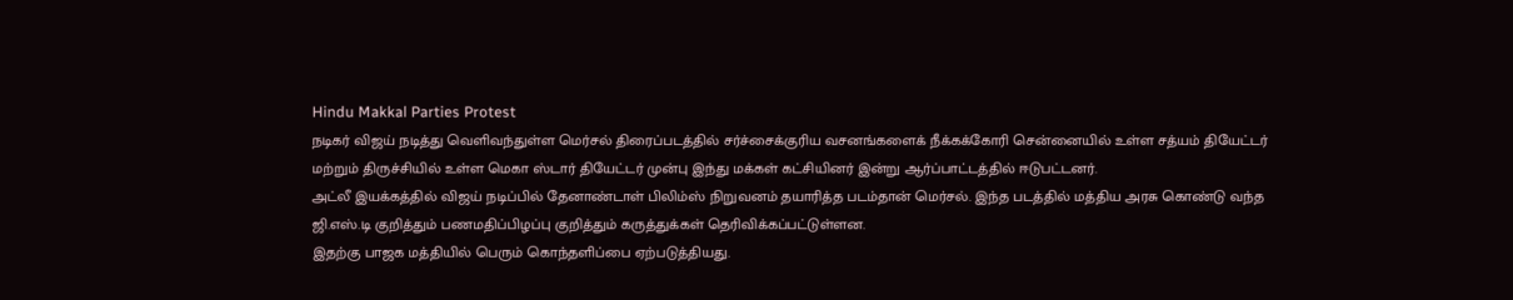Hindu Makkal Parties Protest
நடிகர் விஜய் நடித்து வெளிவந்துள்ள மெர்சல் திரைப்படத்தில் சர்ச்சைக்குரிய வசனங்களைக் நீக்கக்கோரி சென்னையில் உள்ள சத்யம் தியேட்டர் மற்றும் திருச்சியில் உள்ள மெகா ஸ்டார் தியேட்டர் முன்பு இந்து மக்கள் கட்சியினர் இன்று ஆர்ப்பாட்டத்தில் ஈடுபட்டனர்.
அட்லீ இயக்கத்தில் விஜய் நடிப்பில் தேனாண்டாள் பிலிம்ஸ் நிறுவனம் தயாரித்த படம்தான் மெர்சல். இந்த படத்தில் மத்திய அரசு கொண்டு வந்த ஜி.எஸ்.டி குறித்தும் பணமதிப்பிழப்பு குறித்தும் கருத்துக்கள் தெரிவிக்கப்பட்டுள்ளன.
இதற்கு பாஜக மத்தியில் பெரும் கொந்தளிப்பை ஏற்படுத்தியது.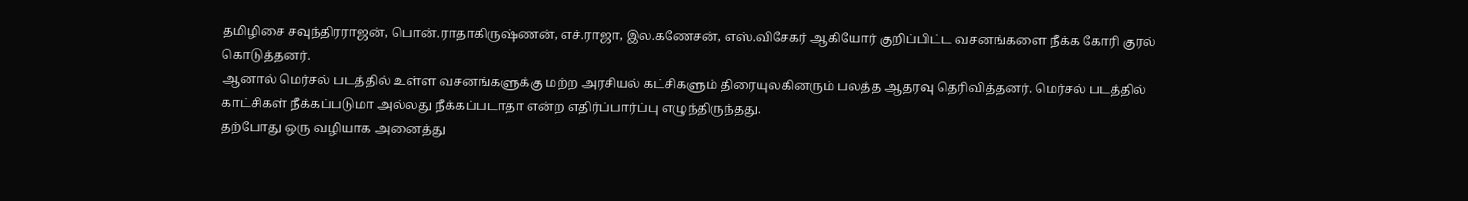தமிழிசை சவுந்திரராஜன், பொன்.ராதாகிருஷ்ணன், எச்.ராஜா, இல.கணேசன், எஸ்.விசேகர் ஆகியோர் குறிப்பிட்ட வசனங்களை நீக்க கோரி குரல் கொடுத்தனர்.
ஆனால் மெர்சல் படத்தில் உள்ள வசனங்களுக்கு மற்ற அரசியல் கட்சிகளும் திரையுலகினரும் பலத்த ஆதரவு தெரிவித்தனர். மெர்சல் படத்தில் காட்சிகள் நீக்கப்படுமா அல்லது நீக்கப்படாதா என்ற எதிர்ப்பார்ப்பு எழுந்திருந்தது.
தற்போது ஒரு வழியாக அனைத்து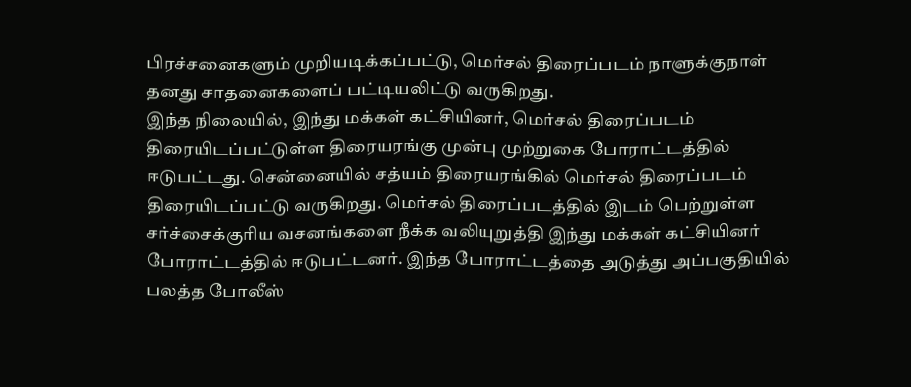பிரச்சனைகளும் முறியடிக்கப்பட்டு, மெர்சல் திரைப்படம் நாளுக்குநாள் தனது சாதனைகளைப் பட்டியலிட்டு வருகிறது.
இந்த நிலையில், இந்து மக்கள் கட்சியினர், மெர்சல் திரைப்படம் திரையிடப்பட்டுள்ள திரையரங்கு முன்பு முற்றுகை போராட்டத்தில் ஈடுபட்டது. சென்னையில் சத்யம் திரையரங்கில் மெர்சல் திரைப்படம் திரையிடப்பட்டு வருகிறது. மெர்சல் திரைப்படத்தில் இடம் பெற்றுள்ள சர்ச்சைக்குரிய வசனங்களை நீக்க வலியுறுத்தி இந்து மக்கள் கட்சியினர் போராட்டத்தில் ஈடுபட்டனர். இந்த போராட்டத்தை அடுத்து அப்பகுதியில் பலத்த போலீஸ்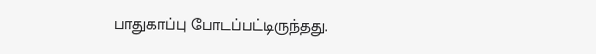பாதுகாப்பு போடப்பட்டிருந்தது.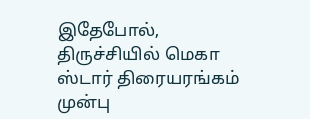இதேபோல், திருச்சியில் மெகா ஸ்டார் திரையரங்கம் முன்பு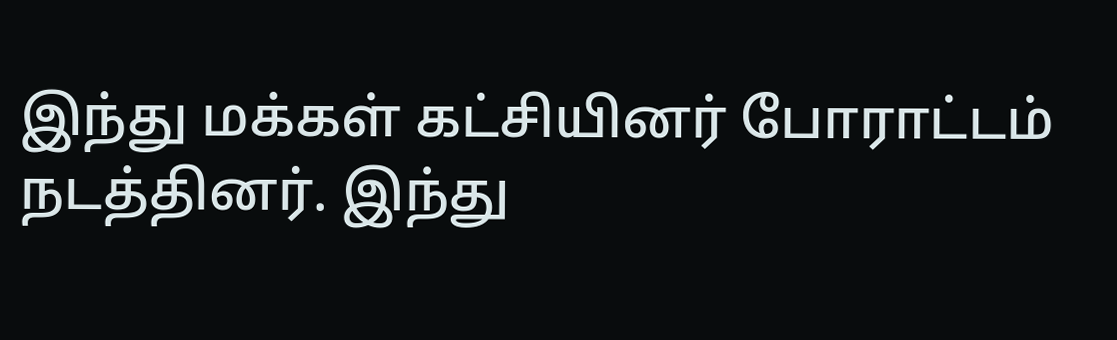இந்து மக்கள் கட்சியினர் போராட்டம் நடத்தினர். இந்து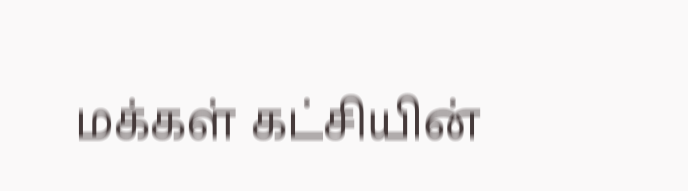மக்கள் கட்சியின்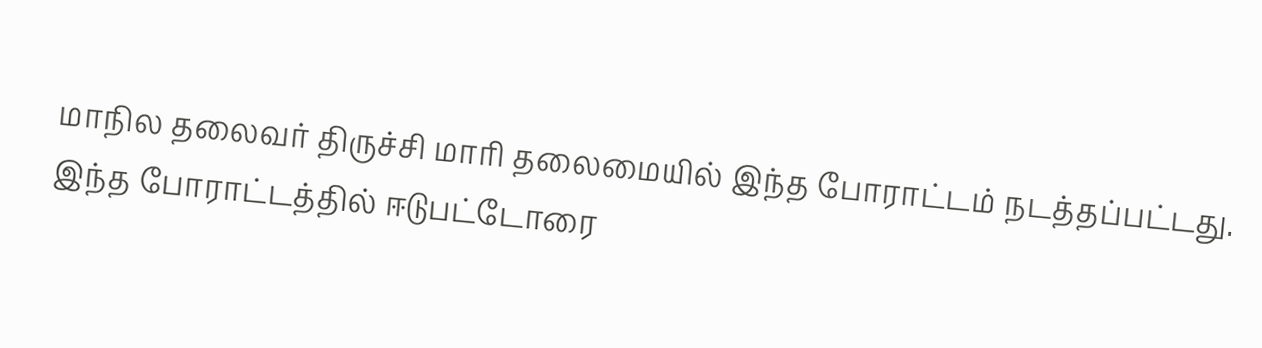மாநில தலைவர் திருச்சி மாரி தலைமையில் இந்த போராட்டம் நடத்தப்பட்டது. இந்த போராட்டத்தில் ஈடுபட்டோரை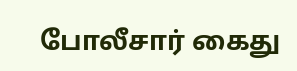போலீசார் கைது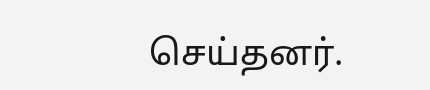செய்தனர்.